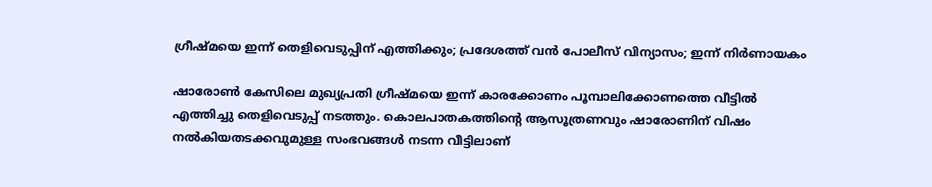ഗ്രീഷ്മയെ ഇന്ന് തെളിവെടുപ്പിന് എത്തിക്കും; പ്രദേശത്ത് വൻ പോലീസ് വിന്യാസം; ഇന്ന് നിർണായകം

ഷാരോൺ കേസിലെ മുഖ്യപ്രതി ഗ്രീഷ്മയെ ഇന്ന് കാരക്കോണം പൂമ്പാലിക്കോണത്തെ വീട്ടിൽ എത്തിച്ചു തെളിവെടുപ്പ് നടത്തും. കൊലപാതകത്തിന്റെ ആസൂത്രണവും ഷാരോണിന് വിഷം നൽകിയതടക്കവുമുള്ള സംഭവങ്ങൾ നടന്ന വീട്ടിലാണ്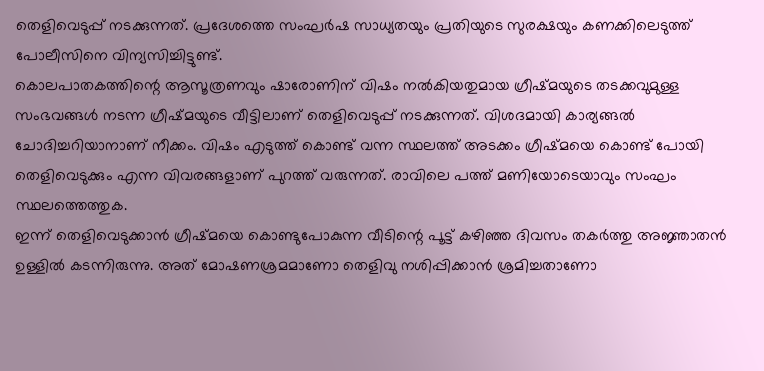തെളിവെടുപ്പ് നടക്കുന്നത്. പ്രദേശത്തെ സംഘർഷ സാധ്യതയും പ്രതിയുടെ സുരക്ഷയും കണക്കിലെടുത്ത് പോലീസിനെ വിന്യസിച്ചിട്ടുണ്ട്.
കൊലപാതകത്തിന്റെ ആസൂത്രണവും ഷാരോണിന് വിഷം നൽകിയതുമായ ഗ്രീഷ്മയുടെ തടക്കവുമുള്ള സംഭവങ്ങൾ നടന്ന ഗ്രീഷ്മയുടെ വീട്ടിലാണ് തെളിവെടുപ്പ് നടക്കുന്നത്. വിശദമായി കാര്യങ്ങൽ ചോദിച്ചറിയാനാണ് നീക്കം. വിഷം എടുത്ത് കൊണ്ട് വന്ന സ്ഥലത്ത് അടക്കം ഗ്രീഷ്മയെ കൊണ്ട് പോയി തെളിവെടുക്കും എന്ന വിവരങ്ങളാണ് പുറത്ത് വരുന്നത്. രാവിലെ പത്ത് മണിയോടെയാവും സംഘം സ്ഥലത്തെത്തുക.
ഇന്ന് തെളിവെടുക്കാൻ ഗ്രീഷ്മയെ കൊണ്ടുപോകുന്ന വീടിന്റെ പൂട്ട് കഴിഞ്ഞ ദിവസം തകർത്തു അജ്ഞാതൻ ഉള്ളിൽ കടന്നിരുന്നു. അത് മോഷണശ്രമമാണോ തെളിവു നശിപ്പിക്കാൻ ശ്രമിച്ചതാണോ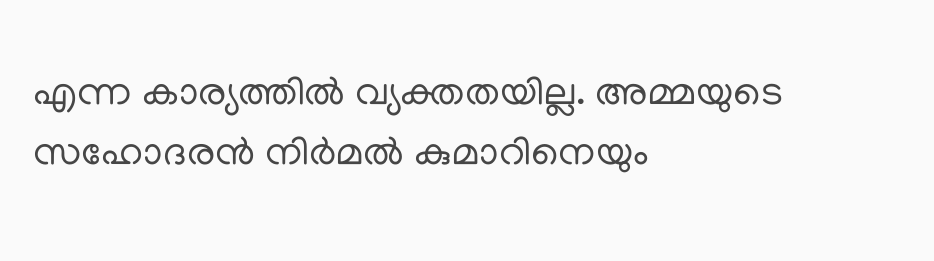എന്ന കാര്യത്തിൽ വ്യക്തതയില്ല. അമ്മയുടെ സഹോദരൻ നിർമൽ കുമാറിനെയും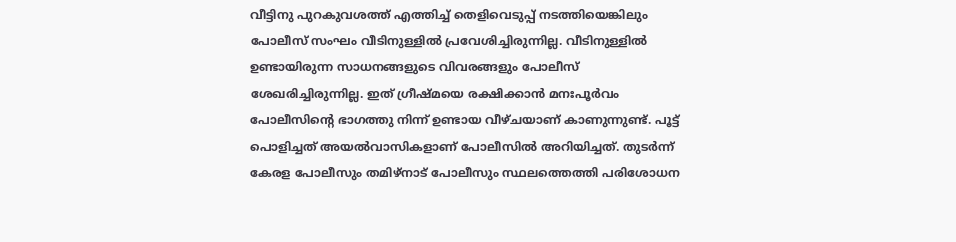വീട്ടിനു പുറകുവശത്ത് എത്തിച്ച് തെളിവെടുപ്പ് നടത്തിയെങ്കിലും പോലീസ് സംഘം വീടിനുള്ളിൽ പ്രവേശിച്ചിരുന്നില്ല. വീടിനുള്ളിൽ ഉണ്ടായിരുന്ന സാധനങ്ങളുടെ വിവരങ്ങളും പോലീസ് ശേഖരിച്ചിരുന്നില്ല. ഇത് ഗ്രീഷ്മയെ രക്ഷിക്കാൻ മനഃപൂർവം പോലീസിന്റെ ഭാഗത്തു നിന്ന് ഉണ്ടായ വീഴ്ചയാണ് കാണുന്നുണ്ട്. പൂട്ട് പൊളിച്ചത് അയൽവാസികളാണ് പോലീസിൽ അറിയിച്ചത്. തുടർന്ന് കേരള പോലീസും തമിഴ്നാട് പോലീസും സ്ഥലത്തെത്തി പരിശോധന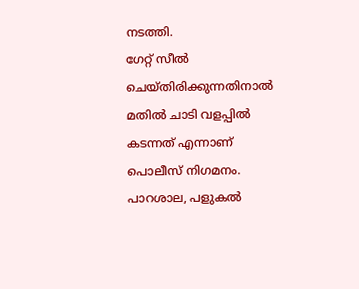നടത്തി.
ഗേറ്റ് സീൽ ചെയ്തിരിക്കുന്നതിനാൽ മതിൽ ചാടി വളപ്പിൽ കടന്നത് എന്നാണ് പൊലീസ് നിഗമനം. പാറശാല, പളുകൽ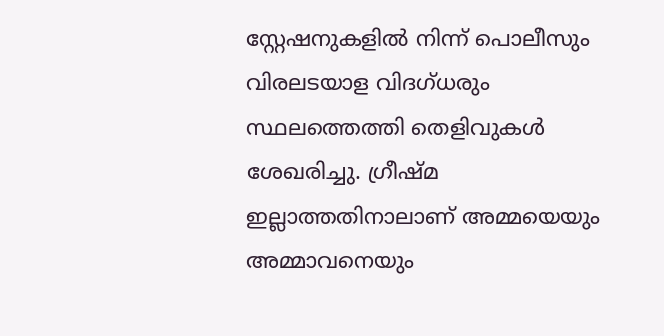സ്റ്റേഷനുകളിൽ നിന്ന് പൊലീസും വിരലടയാള വിദഗ്ധരും സ്ഥലത്തെത്തി തെളിവുകൾ ശേഖരിച്ചു. ഗ്രീഷ്മ ഇല്ലാത്തതിനാലാണ് അമ്മയെയും അമ്മാവനെയും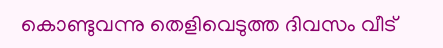കൊണ്ടുവന്നു തെളിവെടുത്ത ദിവസം വീട്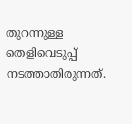തുറന്നുള്ള തെളിവെടുപ്പ് നടത്താതിരുന്നത്.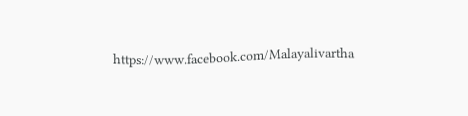https://www.facebook.com/Malayalivartha